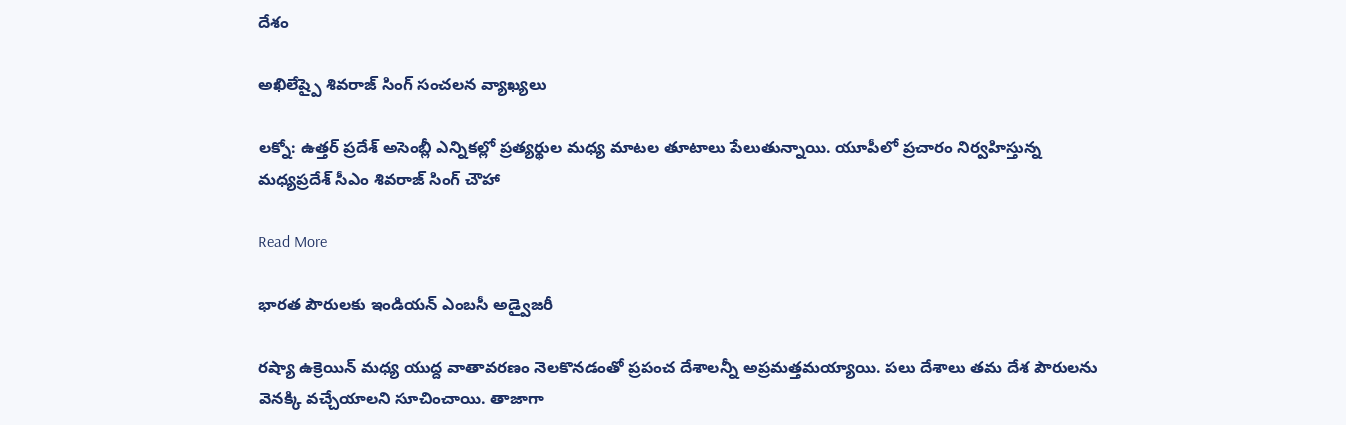దేశం

అఖిలేష్పై శివరాజ్ సింగ్ సంచలన వ్యాఖ్యలు

లక్నో: ఉత్తర్ ప్రదేశ్ అసెంబ్లీ ఎన్నికల్లో ప్రత్యర్థుల మధ్య మాటల తూటాలు పేలుతున్నాయి. యూపీలో ప్రచారం నిర్వహిస్తున్న మధ్యప్రదేశ్ సీఎం శివరాజ్ సింగ్ చౌహా

Read More

భారత పౌరులకు ఇండియన్ ఎంబసీ అడ్వైజరీ

రష్యా ఉక్రెయిన్ మధ్య యుద్ద వాతావరణం నెలకొనడంతో ప్రపంచ దేశాలన్నీ అప్రమత్తమయ్యాయి. పలు దేశాలు తమ దేశ పౌరులను వెనక్కి వచ్చేయాలని సూచించాయి. తాజాగా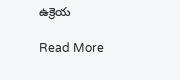ఉక్రెయ

Read More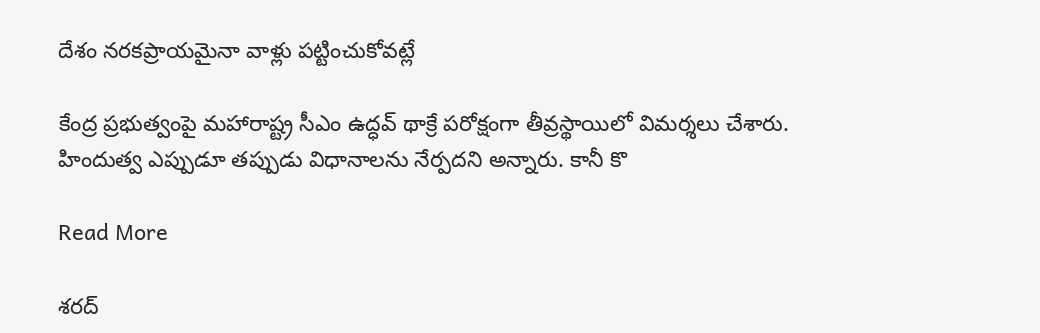దేశం నరకప్రాయమైనా వాళ్లు పట్టించుకోవట్లే

కేంద్ర ప్రభుత్వంపై మహారాష్ట్ర సీఎం ఉద్ధవ్ థాక్రే పరోక్షంగా తీవ్రస్థాయిలో విమర్శలు చేశారు. హిందుత్వ ఎప్పుడూ తప్పుడు విధానాలను నేర్పదని అన్నారు. కానీ కొ

Read More

శరద్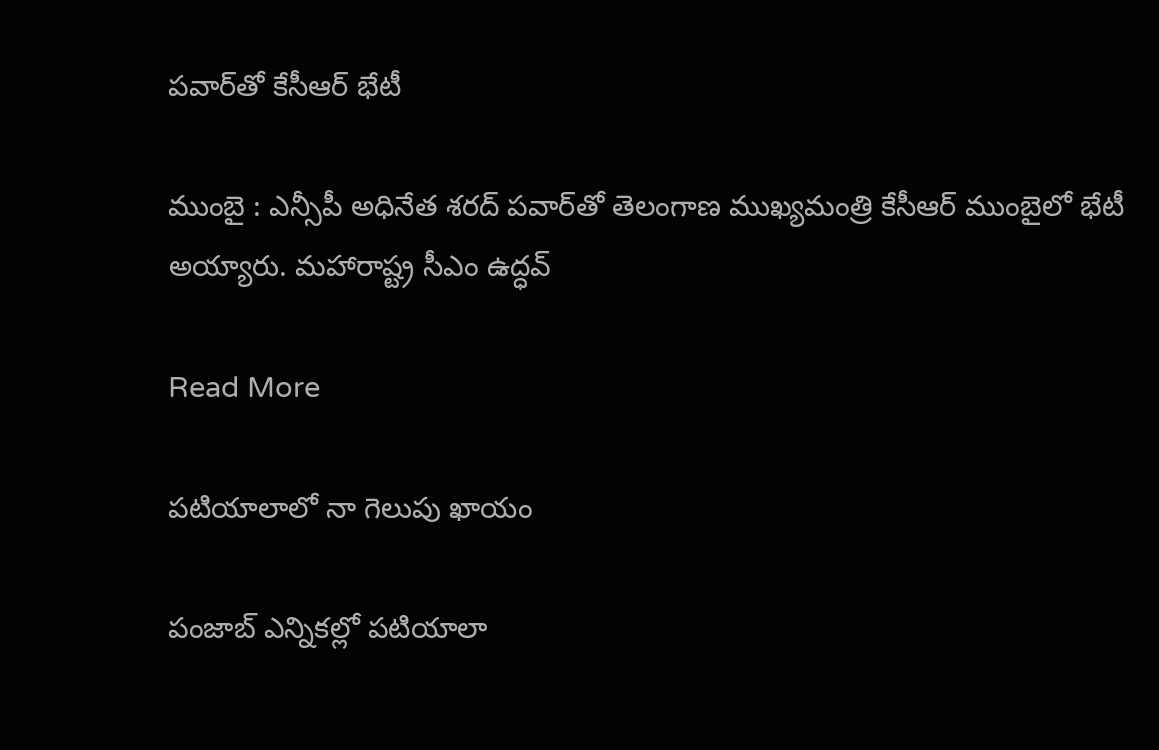ప‌వార్‌తో కేసీఆర్ భేటీ

ముంబై : ఎన్సీపీ అధినేత శ‌ర‌ద్ ప‌వార్‌తో తెలంగాణ ముఖ్య‌మంత్రి కేసీఆర్ ముంబైలో భేటీ అయ్యారు. మ‌హారాష్ట్ర సీఎం ఉద్ధ‌వ్

Read More

ప‌టియాలాలో నా గెలుపు ఖాయం

పంజాబ్ ఎన్నికల్లో పటియాలా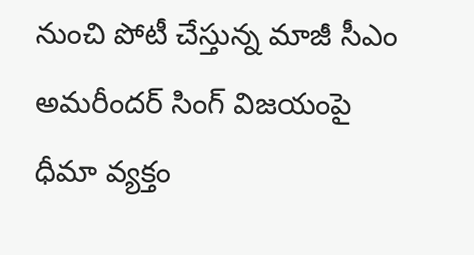నుంచి పోటీ చేస్తున్న మాజీ సీఎం అమరీందర్ సింగ్ విజయంపై ధీమా వ్యక్తం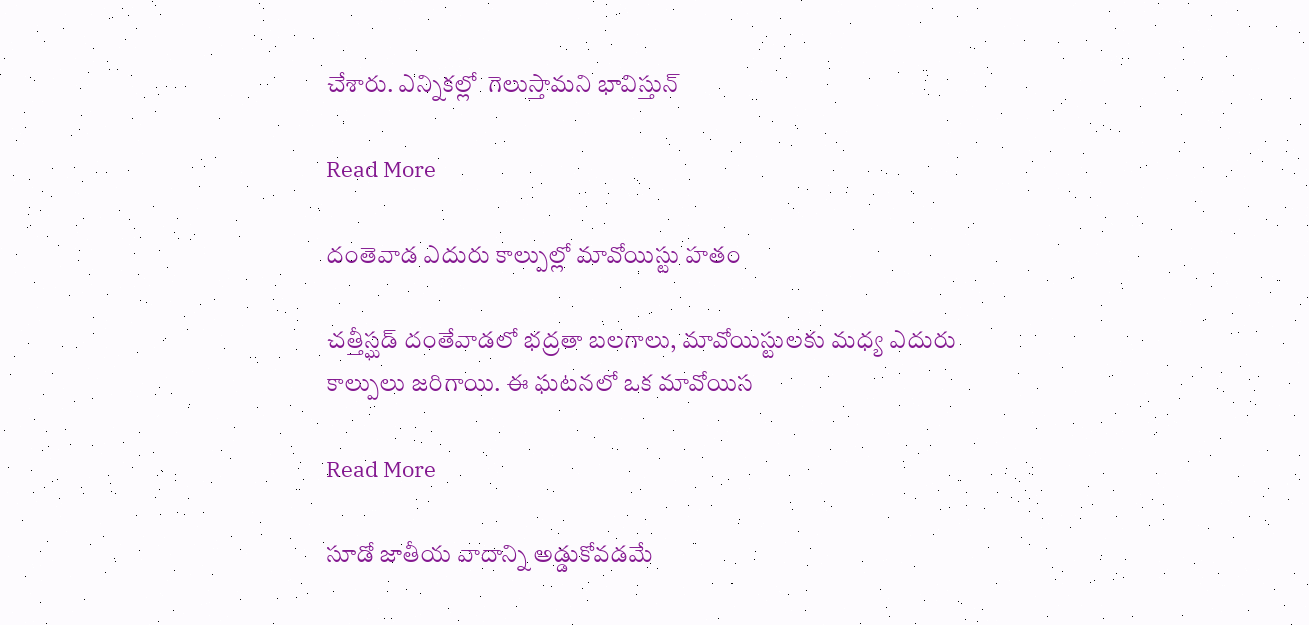చేశారు. ఎన్నికల్లో  గెలుస్తామని భావిస్తున్

Read More

దంతెవాడ‌ ఎదురు కాల్పుల్లో మావోయిస్టు హతం

చత్తీస్ఘడ్ దంతేవాడలో భ‌ద్ర‌తా బ‌ల‌గాలు, మావోయిస్టుల‌కు మ‌ధ్య ఎదురు కాల్పులు జ‌రిగాయి. ఈ ఘటనలో ఒక మావోయిస

Read More

సూడో జాతీయ వాదాన్ని అడ్డుకోవడమే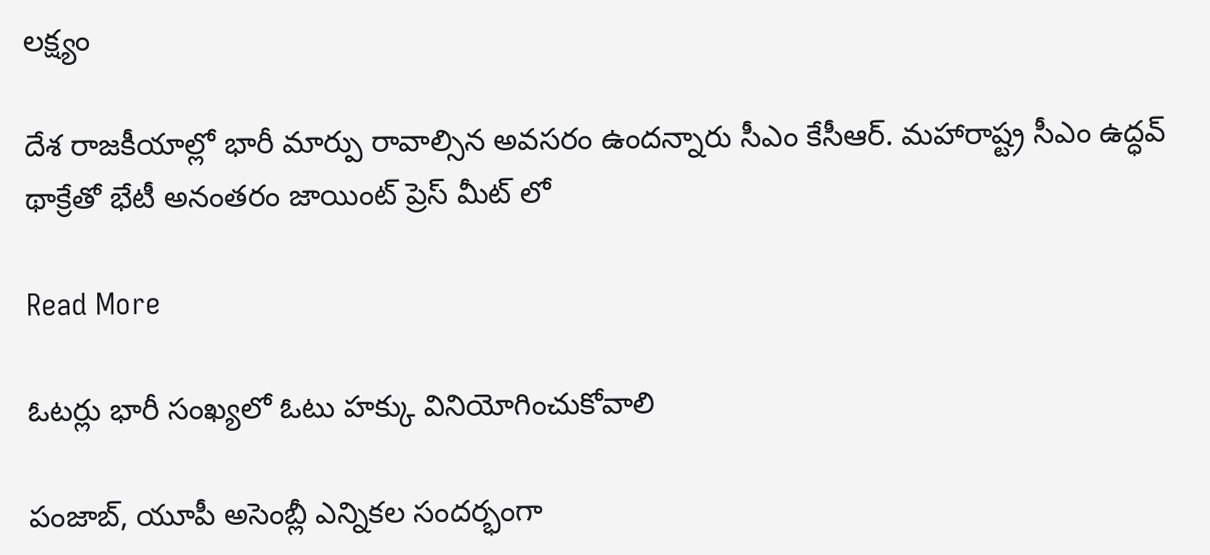లక్ష్యం

దేశ రాజకీయాల్లో భారీ మార్పు రావాల్సిన అవసరం ఉందన్నారు సీఎం కేసీఆర్. మహారాష్ట్ర సీఎం ఉద్ధవ్ థాక్రేతో భేటీ అనంతరం జాయింట్ ప్రెస్ మీట్ లో

Read More

ఓటర్లు భారీ సంఖ్యలో ఓటు హక్కు వినియోగించుకోవాలి

పంజాబ్, యూపీ అసెంబ్లీ ఎన్నికల సందర్భంగా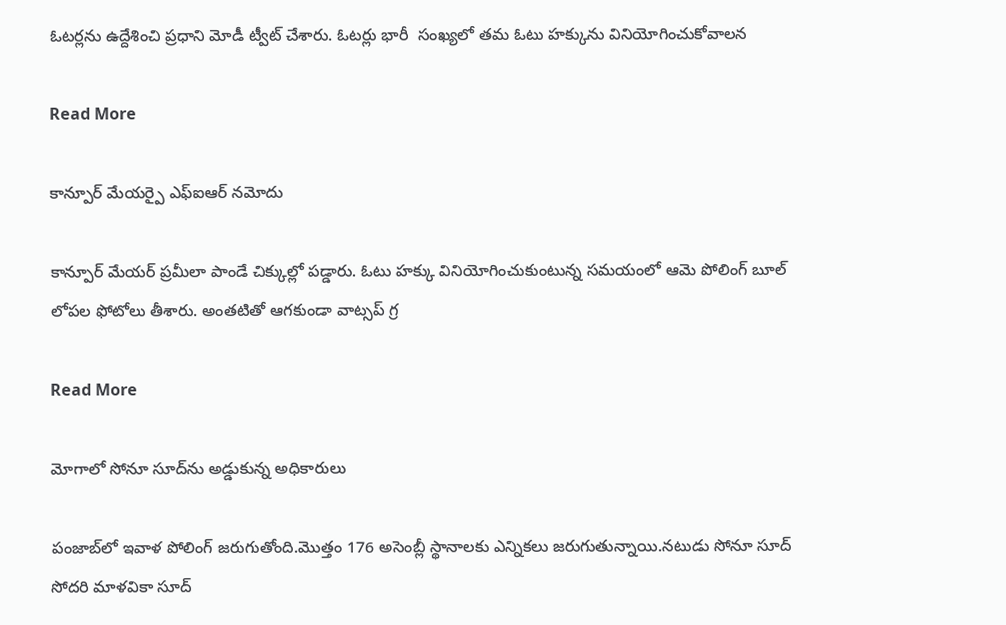ఓటర్లను ఉద్దేశించి ప్రధాని మోడీ ట్వీట్ చేశారు. ఓటర్లు భారీ  సంఖ్యలో తమ ఓటు హక్కును వినియోగించుకోవాలన

Read More

కాన్పూర్ మేయర్పై ఎఫ్ఐఆర్ నమోదు

కాన్పూర్ మేయర్ ప్రమీలా పాండే చిక్కుల్లో పడ్డారు. ఓటు హక్కు వినియోగించుకుంటున్న సమయంలో ఆమె పోలింగ్ బూల్ లోపల ఫోటోలు తీశారు. అంతటితో ఆగకుండా వాట్సప్ గ్ర

Read More

మోగాలో సోనూ సూద్‌ను అడ్డుకున్న అధికారులు

పంజాబ్‌లో ఇవాళ పోలింగ్ జరుగుతోంది.మొత్తం 176 అసెంబ్లీ స్థానాలకు ఎన్నికలు జరుగుతున్నాయి.నటుడు సోనూ సూద్‌ సోదరి మాళవికా సూద్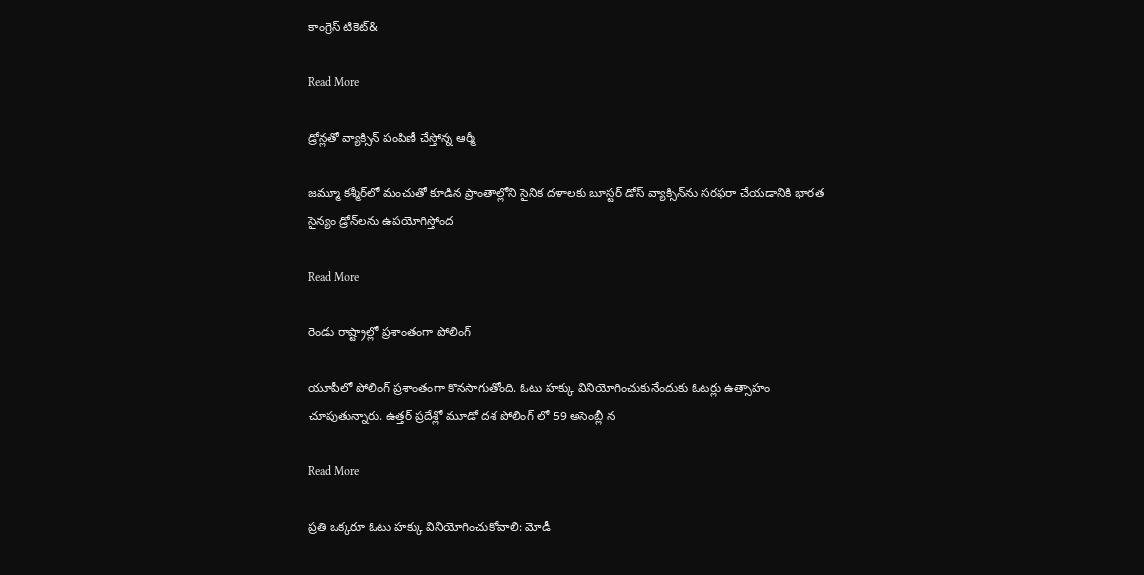కాంగ్రెస్ టికెట్&

Read More

డ్రోన్లతో వ్యాక్సిన్‌ పంపిణీ చేస్తోన్న ఆర్మీ

జమ్మూ కశ్మీర్‌లో మంచుతో కూడిన ప్రాంతాల్లోని సైనిక దళాలకు బూస్టర్ డోస్ వ్యాక్సిన్‌ను సరఫరా చేయడానికి భారత సైన్యం డ్రోన్‌లను ఉపయోగిస్తోంద

Read More

రెండు రాష్ట్రాల్లో ప్రశాంతంగా పోలింగ్

యూపీలో పోలింగ్ ప్రశాంతంగా కొనసాగుతోంది. ఓటు హక్కు వినియోగించుకునేందుకు ఓటర్లు ఉత్సాహం చూపుతున్నారు. ఉత్తర్ ప్రదేశ్లో మూడో దశ పోలింగ్ లో 59 అసెంబ్లీ న

Read More

ప్రతి ఒక్కరూ ఓటు హక్కు వినియోగించుకోవాలి: మోడీ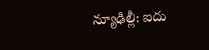న్యూఢిల్లీ: ఐదు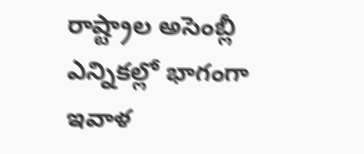రాష్ట్రాల అసెంబ్లీ ఎన్నికల్లో భాగంగా ఇవాళ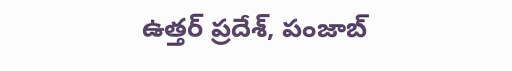ఉత్తర్ ప్రదేశ్, పంజాబ్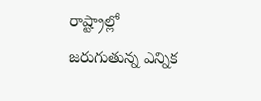రాష్ట్రాల్లో జరుగుతున్న ఎన్నిక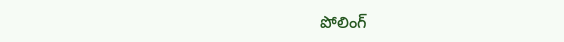పోలింగ్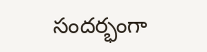సందర్భంగా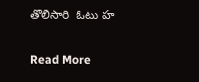తొలిసారి  ఓటు హ

Read More